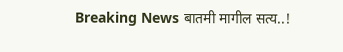Breaking News बातमी मागील सत्य..!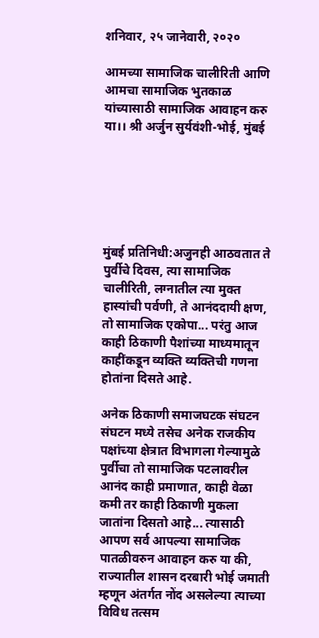शनिवार, २५ जानेवारी, २०२०

आमच्या सामाजिक चालीरिती आणि आमचा सामाजिक भुतकाळ यांच्यासाठी सामाजिक आवाहन करु या।। श्री अर्जुन सुर्यवंशी-भोई, मुंबई






मुंबई प्रतिनिधी:अजुनही आठवतात ते पुर्वीचे दिवस, त्या सामाजिक चालीरिती, लग्नातील त्या मुक्त हास्यांची पर्वणी, ते आनंददायी क्षण, तो सामाजिक एकोपा... परंतु आज काही ठिकाणी पैशांच्या माध्यमातून काहींकडून व्यक्ति व्यक्तिची गणना होतांना दिसते आहे.

अनेक ठिकाणी समाजघटक संघटन संघटन मध्ये तसेच अनेक राजकीय पक्षांच्या क्षेत्रात विभागला गेल्यामुळे पुर्वीचा तो सामाजिक पटलावरील आनंद काही प्रमाणात, काही वेळा कमी तर काही ठिकाणी मुकला जातांना दिसतो आहे... त्यासाठी आपण सर्व आपल्या सामाजिक पातळीवरुन आवाहन करु या की, राज्यातील शासन दरबारी भोई जमाती म्हणून अंतर्गत नोंद असलेल्या त्याच्या विविध तत्सम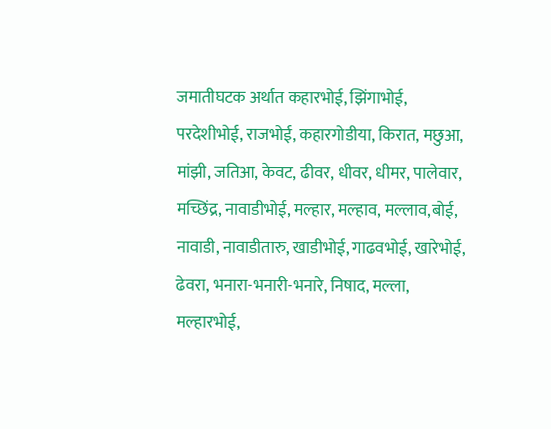जमातीघटक अर्थात कहारभोई, झिंगाभोई, परदेशीभोई, राजभोई, कहारगोडीया, किरात, मछुआ, मांझी, जतिआ, केवट, ढीवर, धीवर, धीमर, पालेवार, मच्छिंद्र, नावाडीभोई, मल्हार, मल्हाव, मल्लाव,बोई, नावाडी, नावाडीतारु, खाडीभोई, गाढवभोई, खारेभोई, ढेवरा, भनारा-भनारी-भनारे, निषाद, मल्ला, मल्हारभोई,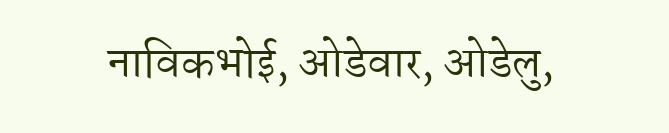नाविकभोई, ओडेवार, ओडेलु,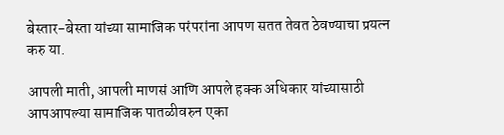बेस्तार-बेस्ता यांच्या सामाजिक परंपरांना आपण सतत तेवत ठेवण्याचा प्रयत्न करु या.

आपली माती, आपली माणसं आणि आपले हक्क अधिकार यांच्यासाठी आपआपल्या सामाजिक पातळीवरुन एका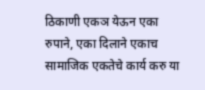ठिकाणी एकञ येऊन एका रुपाने, एका दिलाने एकाच सामाजिक एकतेचे कार्य करु या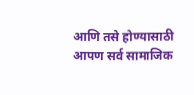आणि तसे होण्यासाठी आपण सर्व सामाजिक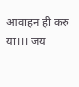आवाहन ही करु या।।। जय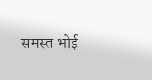समस्त भोई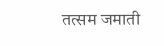तत्सम जमाती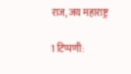राज, जय महाराष्ट्र

1 टिप्पणी: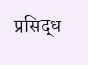प्रसिद्ध